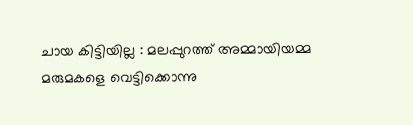ചായ കിട്ടിയില്ല : മലപ്പുറത്ത് അമ്മായിയമ്മ മരുമകളെ വെട്ടിക്കൊന്നു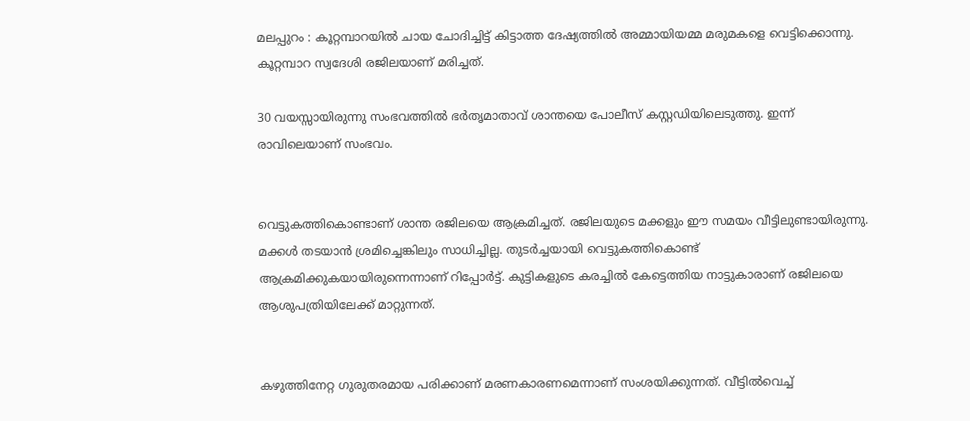മലപ്പുറം : കൂറ്റമ്പാറയില്‍ ചായ ചോദിച്ചിട്ട് കിട്ടാത്ത ദേഷ്യത്തില്‍ അമ്മായിയമ്മ മരുമകളെ വെട്ടിക്കൊന്നു. കൂറ്റമ്പാറ സ്വദേശി രജിലയാണ് മരിച്ചത്.

30 വയസ്സായിരുന്നു സംഭവത്തില്‍ ഭര്‍‌തൃമാതാവ് ശാന്തയെ പോലീസ് കസ്റ്റഡിയിലെടുത്തു. ഇന്ന് രാവിലെയാണ് സംഭവം.


വെട്ടുകത്തികൊണ്ടാണ് ശാന്ത രജിലയെ ആക്രമിച്ചത്. രജിലയുടെ മക്കളും ഈ സമയം വീട്ടിലുണ്ടായിരുന്നു. മക്കള്‍ തടയാന്‍ ശ്രമിച്ചെങ്കിലും സാധിച്ചില്ല. തുടർച്ചയായി വെട്ടുകത്തികൊണ്ട് ആക്രമിക്കുകയായിരുന്നെന്നാണ് റിപ്പോർട്ട്. കുട്ടികളുടെ കരച്ചില്‍ കേട്ടെത്തിയ നാട്ടുകാരാണ് രജിലയെ ആശുപത്രിയിലേക്ക് മാറ്റുന്നത്.


കഴുത്തിനേറ്റ ഗുരുതരമായ പരിക്കാണ് മരണകാരണമെന്നാണ് സംശയിക്കുന്നത്. വീട്ടില്‍വെച്ച്‌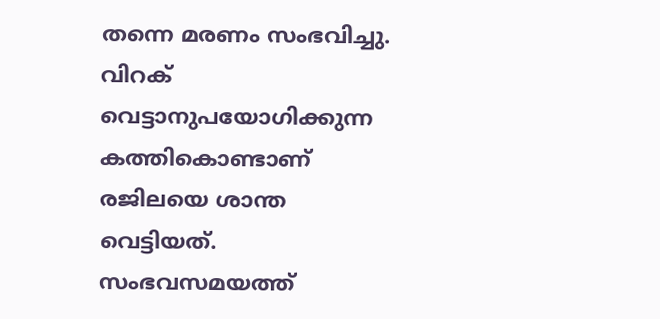തന്നെ മരണം സംഭവിച്ചു. വിറക് വെട്ടാനുപയോഗിക്കുന്ന കത്തികൊണ്ടാണ് രജിലയെ ശാന്ത വെട്ടിയത്. സംഭവസമയത്ത്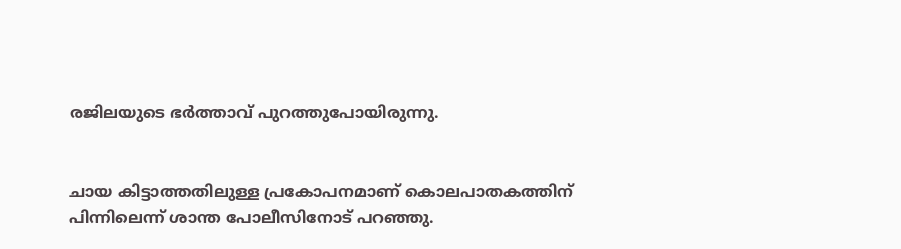രജിലയുടെ ഭർത്താവ് പുറത്തുപോയിരുന്നു.


ചായ കിട്ടാത്തതിലുള്ള പ്രകോപനമാണ് കൊലപാതകത്തിന് പിന്നിലെന്ന് ശാന്ത പോലീസിനോട് പറഞ്ഞു.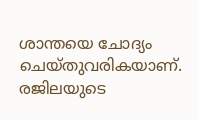ശാന്തയെ ചോദ്യം ചെയ്തുവരികയാണ്. രജിലയുടെ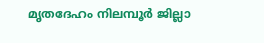മൃതദേഹം നിലമ്പൂര്‍ ജില്ലാ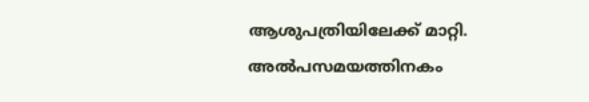ആശുപത്രിയിലേക്ക് മാറ്റി. അല്‍പസമയത്തിനകം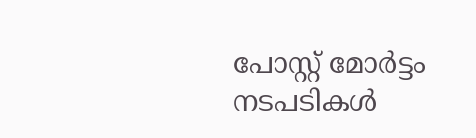പോസ്റ്റ് മോര്‍ട്ടം നടപടികള്‍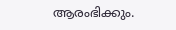ആരംഭിക്കും.